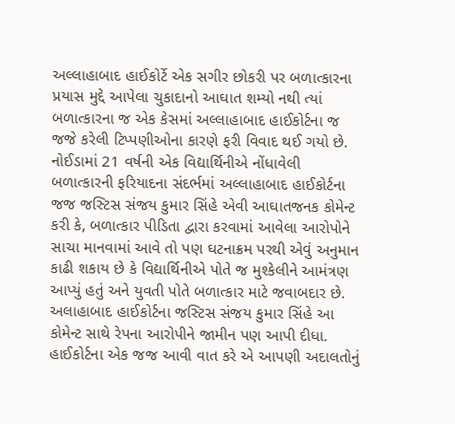અલ્લાહાબાદ હાઈકોર્ટે એક સગીર છોકરી પર બળાત્કારના પ્રયાસ મુદ્દે આપેલા ચુકાદાનો આઘાત શમ્યો નથી ત્યાં બળાત્કારના જ એક કેસમાં અલ્લાહાબાદ હાઈકોર્ટના જ જજે કરેલી ટિપ્પણીઓના કારણે ફરી વિવાદ થઈ ગયો છે. નોઈડામાં 21 વર્ષની એક વિદ્યાર્થિનીએ નોંધાવેલી બળાત્કારની ફરિયાદના સંદર્ભમાં અલ્લાહાબાદ હાઈકોર્ટના જજ જસ્ટિસ સંજય કુમાર સિંહે એવી આઘાતજનક કોમેન્ટ કરી કે, બળાત્કાર પીડિતા દ્વારા કરવામાં આવેલા આરોપોને સાચા માનવામાં આવે તો પણ ઘટનાક્રમ પરથી એવું અનુમાન કાઢી શકાય છે કે વિદ્યાર્થિનીએ પોતે જ મુશ્કેલીને આમંત્રણ આપ્યું હતું અને યુવતી પોતે બળાત્કાર માટે જવાબદાર છે. અલાહાબાદ હાઈકોર્ટના જસ્ટિસ સંજય કુમાર સિંહે આ કોમેન્ટ સાથે રેપના આરોપીને જામીન પણ આપી દીધા.
હાઈકોર્ટના એક જજ આવી વાત કરે એ આપણી અદાલતોનું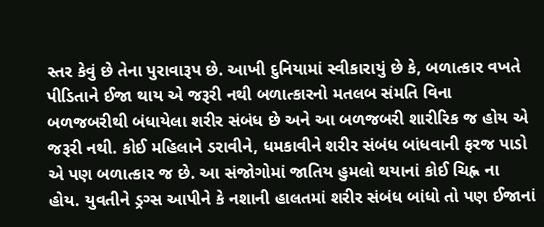સ્તર કેવું છે તેના પુરાવારૂપ છે. આખી દુનિયામાં સ્વીકારાયું છે કે, બળાત્કાર વખતે પીડિતાને ઈજા થાય એ જરૂરી નથી બળાત્કારનો મતલબ સંમતિ વિના બળજબરીથી બંધાયેલા શરીર સંબંધ છે અને આ બળજબરી શારીરિક જ હોય એ જરૂરી નથી. કોઈ મહિલાને ડરાવીને, ધમકાવીને શરીર સંબંધ બાંધવાની ફરજ પાડો એ પણ બળાત્કાર જ છે. આ સંજોગોમાં જાતિય હુમલો થયાનાં કોઈ ચિહ્ન ના હોય. યુવતીને ડ્રગ્સ આપીને કે નશાની હાલતમાં શરીર સંબંધ બાંધો તો પણ ઈજાનાં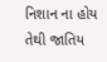નિશાન ના હોય તેથી જાતિય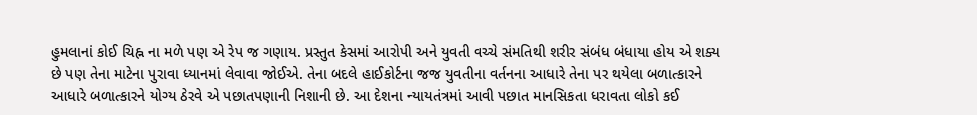હુમલાનાં કોઈ ચિહ્ન ના મળે પણ એ રેપ જ ગણાય. પ્રસ્તુત કેસમાં આરોપી અને યુવતી વચ્ચે સંમતિથી શરીર સંબંધ બંધાયા હોય એ શક્ય છે પણ તેના માટેના પુરાવા ધ્યાનમાં લેવાવા જોઈએ. તેના બદલે હાઈકોર્ટના જજ યુવતીના વર્તનના આધારે તેના પર થયેલા બળાત્કારને આધારે બળાત્કારને યોગ્ય ઠેરવે એ પછાતપણાની નિશાની છે. આ દેશના ન્યાયતંત્રમાં આવી પછાત માનસિકતા ધરાવતા લોકો કઈ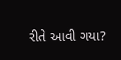રીતે આવી ગયા?